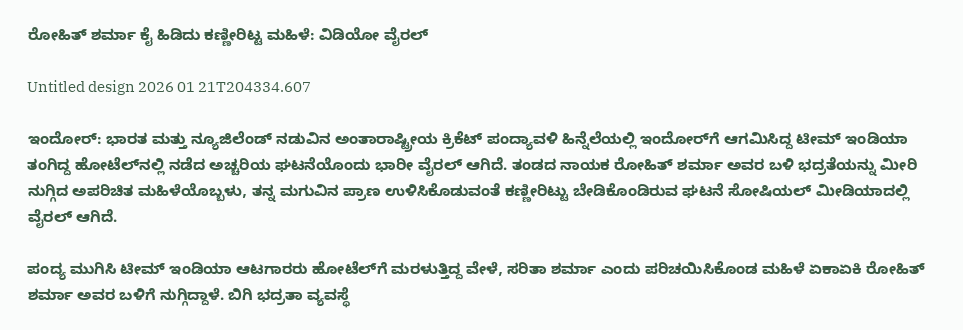ರೋಹಿತ್ ಶರ್ಮಾ ಕೈ ಹಿಡಿದು ಕಣ್ಣೀರಿಟ್ಟ ಮಹಿಳೆ: ವಿಡಿಯೋ ವೈರಲ್‌

Untitled design 2026 01 21T204334.607

ಇಂದೋರ್: ಭಾರತ ಮತ್ತು ನ್ಯೂಜಿಲೆಂಡ್ ನಡುವಿನ ಅಂತಾರಾಷ್ಟ್ರೀಯ ಕ್ರಿಕೆಟ್ ಪಂದ್ಯಾವಳಿ ಹಿನ್ನೆಲೆಯಲ್ಲಿ ಇಂದೋರ್‌ಗೆ ಆಗಮಿಸಿದ್ದ ಟೀಮ್ ಇಂಡಿಯಾ ತಂಗಿದ್ದ ಹೋಟೆಲ್‌ನಲ್ಲಿ ನಡೆದ ಅಚ್ಚರಿಯ ಘಟನೆಯೊಂದು ಭಾರೀ ವೈರಲ್‌ ಆಗಿದೆ. ತಂಡದ ನಾಯಕ ರೋಹಿತ್ ಶರ್ಮಾ ಅವರ ಬಳಿ ಭದ್ರತೆಯನ್ನು ಮೀರಿ ನುಗ್ಗಿದ ಅಪರಿಚಿತ ಮಹಿಳೆಯೊಬ್ಬಳು, ತನ್ನ ಮಗುವಿನ ಪ್ರಾಣ ಉಳಿಸಿಕೊಡುವಂತೆ ಕಣ್ಣೀರಿಟ್ಟು ಬೇಡಿಕೊಂಡಿರುವ ಘಟನೆ ಸೋಷಿಯಲ್ ಮೀಡಿಯಾದಲ್ಲಿ ವೈರಲ್ ಆಗಿದೆ.

ಪಂದ್ಯ ಮುಗಿಸಿ ಟೀಮ್ ಇಂಡಿಯಾ ಆಟಗಾರರು ಹೋಟೆಲ್‌ಗೆ ಮರಳುತ್ತಿದ್ದ ವೇಳೆ, ಸರಿತಾ ಶರ್ಮಾ ಎಂದು ಪರಿಚಯಿಸಿಕೊಂಡ ಮಹಿಳೆ ಏಕಾಏಕಿ ರೋಹಿತ್ ಶರ್ಮಾ ಅವರ ಬಳಿಗೆ ನುಗ್ಗಿದ್ದಾಳೆ. ಬಿಗಿ ಭದ್ರತಾ ವ್ಯವಸ್ಥೆ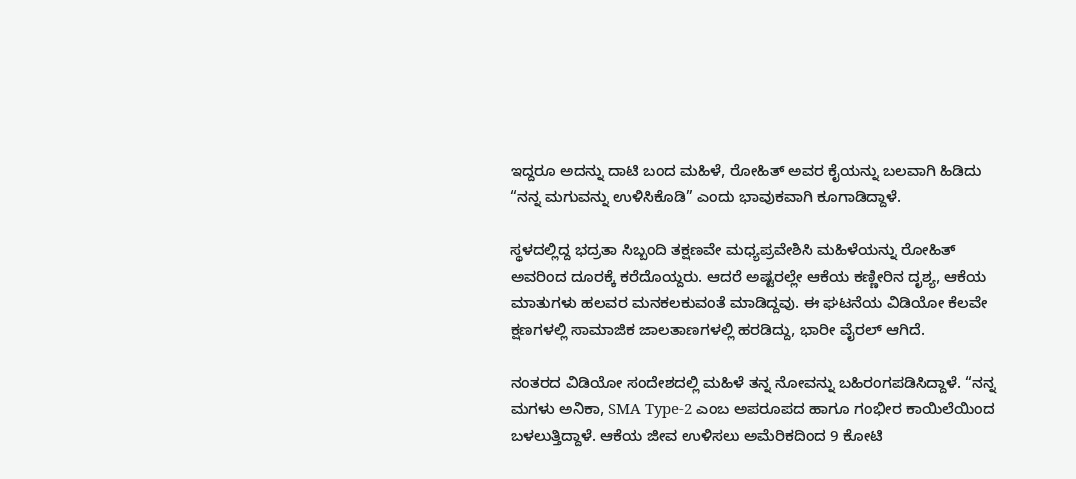ಇದ್ದರೂ ಅದನ್ನು ದಾಟಿ ಬಂದ ಮಹಿಳೆ, ರೋಹಿತ್ ಅವರ ಕೈಯನ್ನು ಬಲವಾಗಿ ಹಿಡಿದು “ನನ್ನ ಮಗುವನ್ನು ಉಳಿಸಿಕೊಡಿ” ಎಂದು ಭಾವುಕವಾಗಿ ಕೂಗಾಡಿದ್ದಾಳೆ.

ಸ್ಥಳದಲ್ಲಿದ್ದ ಭದ್ರತಾ ಸಿಬ್ಬಂದಿ ತಕ್ಷಣವೇ ಮಧ್ಯಪ್ರವೇಶಿಸಿ ಮಹಿಳೆಯನ್ನು ರೋಹಿತ್ ಅವರಿಂದ ದೂರಕ್ಕೆ ಕರೆದೊಯ್ದರು. ಆದರೆ ಅಷ್ಟರಲ್ಲೇ ಆಕೆಯ ಕಣ್ಣೀರಿನ ದೃಶ್ಯ, ಆಕೆಯ ಮಾತುಗಳು ಹಲವರ ಮನಕಲಕುವಂತೆ ಮಾಡಿದ್ದವು. ಈ ಘಟನೆಯ ವಿಡಿಯೋ ಕೆಲವೇ ಕ್ಷಣಗಳಲ್ಲಿ ಸಾಮಾಜಿಕ ಜಾಲತಾಣಗಳಲ್ಲಿ ಹರಡಿದ್ದು, ಭಾರೀ ವೈರಲ್‌ ಆಗಿದೆ.

ನಂತರದ ವಿಡಿಯೋ ಸಂದೇಶದಲ್ಲಿ ಮಹಿಳೆ ತನ್ನ ನೋವನ್ನು ಬಹಿರಂಗಪಡಿಸಿದ್ದಾಳೆ. “ನನ್ನ ಮಗಳು ಅನಿಕಾ, SMA Type-2 ಎಂಬ ಅಪರೂಪದ ಹಾಗೂ ಗಂಭೀರ ಕಾಯಿಲೆಯಿಂದ ಬಳಲುತ್ತಿದ್ದಾಳೆ. ಆಕೆಯ ಜೀವ ಉಳಿಸಲು ಅಮೆರಿಕದಿಂದ 9 ಕೋಟಿ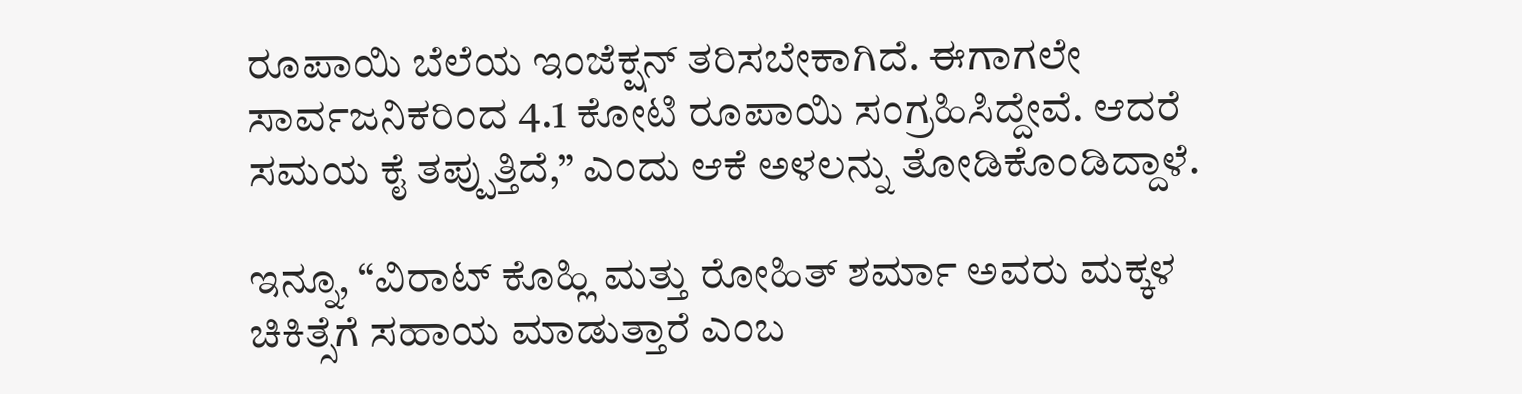ರೂಪಾಯಿ ಬೆಲೆಯ ಇಂಜೆಕ್ಷನ್ ತರಿಸಬೇಕಾಗಿದೆ. ಈಗಾಗಲೇ ಸಾರ್ವಜನಿಕರಿಂದ 4.1 ಕೋಟಿ ರೂಪಾಯಿ ಸಂಗ್ರಹಿಸಿದ್ದೇವೆ. ಆದರೆ ಸಮಯ ಕೈ ತಪ್ಪುತ್ತಿದೆ,” ಎಂದು ಆಕೆ ಅಳಲನ್ನು ತೋಡಿಕೊಂಡಿದ್ದಾಳೆ.

ಇನ್ನೂ, “ವಿರಾಟ್ ಕೊಹ್ಲಿ ಮತ್ತು ರೋಹಿತ್ ಶರ್ಮಾ ಅವರು ಮಕ್ಕಳ ಚಿಕಿತ್ಸೆಗೆ ಸಹಾಯ ಮಾಡುತ್ತಾರೆ ಎಂಬ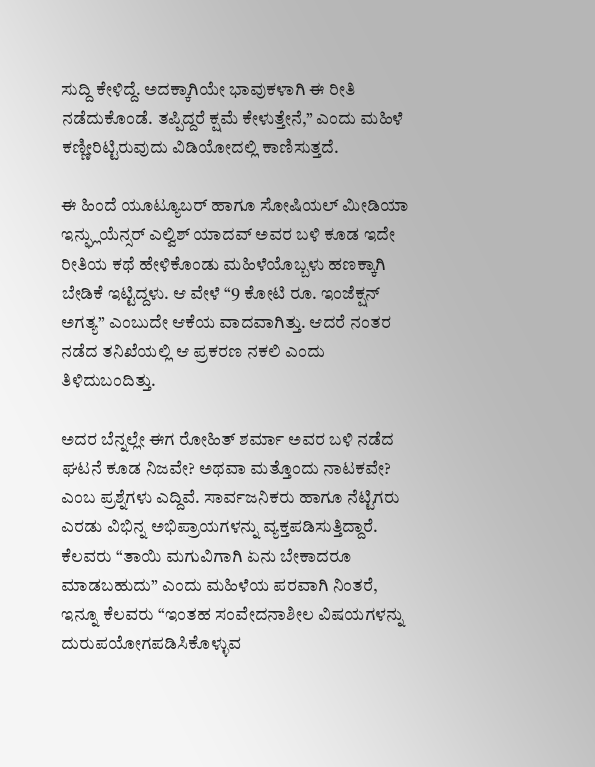ಸುದ್ದಿ ಕೇಳಿದ್ದೆ. ಅದಕ್ಕಾಗಿಯೇ ಭಾವುಕಳಾಗಿ ಈ ರೀತಿ ನಡೆದುಕೊಂಡೆ. ತಪ್ಪಿದ್ದರೆ ಕ್ಷಮೆ ಕೇಳುತ್ತೇನೆ,” ಎಂದು ಮಹಿಳೆ ಕಣ್ಣೀರಿಟ್ಟಿರುವುದು ವಿಡಿಯೋದಲ್ಲಿ ಕಾಣಿಸುತ್ತದೆ.

ಈ ಹಿಂದೆ ಯೂಟ್ಯೂಬರ್ ಹಾಗೂ ಸೋಷಿಯಲ್ ಮೀಡಿಯಾ ಇನ್ಫ್ಲುಯೆನ್ಸರ್ ಎಲ್ವಿಶ್ ಯಾದವ್ ಅವರ ಬಳಿ ಕೂಡ ಇದೇ ರೀತಿಯ ಕಥೆ ಹೇಳಿಕೊಂಡು ಮಹಿಳೆಯೊಬ್ಬಳು ಹಣಕ್ಕಾಗಿ ಬೇಡಿಕೆ ಇಟ್ಟಿದ್ದಳು. ಆ ವೇಳೆ “9 ಕೋಟಿ ರೂ. ಇಂಜೆಕ್ಷನ್ ಅಗತ್ಯ” ಎಂಬುದೇ ಆಕೆಯ ವಾದವಾಗಿತ್ತು. ಆದರೆ ನಂತರ ನಡೆದ ತನಿಖೆಯಲ್ಲಿ ಆ ಪ್ರಕರಣ ನಕಲಿ ಎಂದು ತಿಳಿದುಬಂದಿತ್ತು.

ಅದರ ಬೆನ್ನಲ್ಲೇ ಈಗ ರೋಹಿತ್ ಶರ್ಮಾ ಅವರ ಬಳಿ ನಡೆದ ಘಟನೆ ಕೂಡ ನಿಜವೇ? ಅಥವಾ ಮತ್ತೊಂದು ನಾಟಕವೇ? ಎಂಬ ಪ್ರಶ್ನೆಗಳು ಎದ್ದಿವೆ. ಸಾರ್ವಜನಿಕರು ಹಾಗೂ ನೆಟ್ಟಿಗರು ಎರಡು ವಿಭಿನ್ನ ಅಭಿಪ್ರಾಯಗಳನ್ನು ವ್ಯಕ್ತಪಡಿಸುತ್ತಿದ್ದಾರೆ. ಕೆಲವರು “ತಾಯಿ ಮಗುವಿಗಾಗಿ ಏನು ಬೇಕಾದರೂ ಮಾಡಬಹುದು” ಎಂದು ಮಹಿಳೆಯ ಪರವಾಗಿ ನಿಂತರೆ, ಇನ್ನೂ ಕೆಲವರು “ಇಂತಹ ಸಂವೇದನಾಶೀಲ ವಿಷಯಗಳನ್ನು ದುರುಪಯೋಗಪಡಿಸಿಕೊಳ್ಳುವ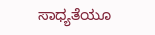ಸಾಧ್ಯತೆಯೂ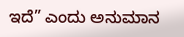ಇದೆ” ಎಂದು ಅನುಮಾನ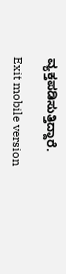ವ್ಯಕ್ತಪಡಿಸುತ್ತಿದ್ದಾರೆ.

Exit mobile version